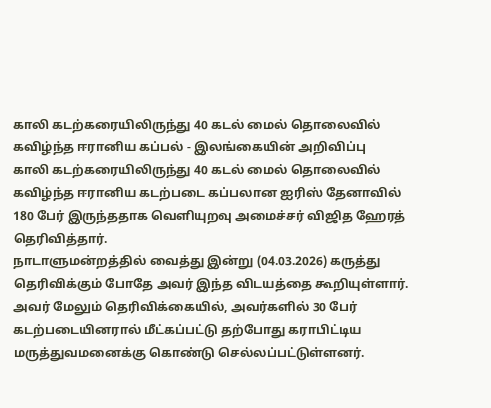காலி கடற்கரையிலிருந்து 40 கடல் மைல் தொலைவில் கவிழ்ந்த ஈரானிய கப்பல் - இலங்கையின் அறிவிப்பு
காலி கடற்கரையிலிருந்து 40 கடல் மைல் தொலைவில் கவிழ்ந்த ஈரானிய கடற்படை கப்பலான ஐரிஸ் தேனாவில் 180 பேர் இருந்ததாக வெளியுறவு அமைச்சர் விஜித ஹேரத் தெரிவித்தார்.
நாடாளுமன்றத்தில் வைத்து இன்று (04.03.2026) கருத்து தெரிவிக்கும் போதே அவர் இந்த விடயத்தை கூறியுள்ளார்.
அவர் மேலும் தெரிவிக்கையில், அவர்களில் 30 பேர் கடற்படையினரால் மீட்கப்பட்டு தற்போது கராபிட்டிய மருத்துவமனைக்கு கொண்டு செல்லப்பட்டுள்ளனர்.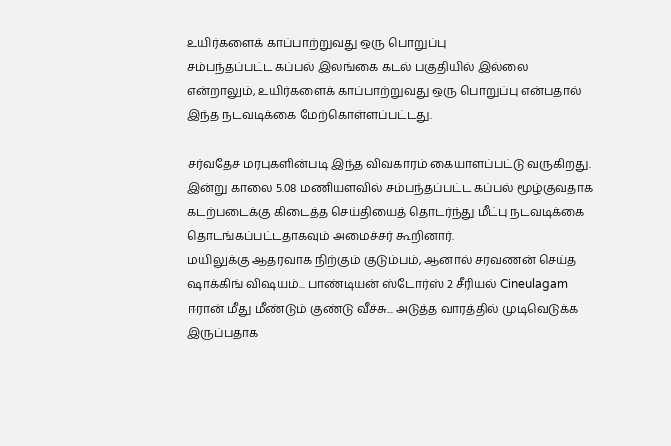உயிர்களைக் காப்பாற்றுவது ஒரு பொறுப்பு
சம்பந்தப்பட்ட கப்பல் இலங்கை கடல் பகுதியில் இல்லை என்றாலும், உயிர்களைக் காப்பாற்றுவது ஒரு பொறுப்பு என்பதால் இந்த நடவடிக்கை மேற்கொள்ளப்பட்டது.

சர்வதேச மரபுகளின்படி இந்த விவகாரம் கையாளப்பட்டு வருகிறது. இன்று காலை 5.08 மணியளவில் சம்பந்தப்பட்ட கப்பல் மூழ்குவதாக கடற்படைக்கு கிடைத்த செய்தியைத் தொடர்ந்து மீட்பு நடவடிக்கை தொடங்கப்பட்டதாகவும் அமைச்சர் கூறினார்.
மயிலுக்கு ஆதரவாக நிற்கும் குடும்பம், ஆனால் சரவணன் செய்த ஷாக்கிங் விஷயம்... பாண்டியன் ஸ்டோர்ஸ் 2 சீரியல் Cineulagam
ஈரான் மீது மீண்டும் குண்டு வீச்சு... அடுத்த வாரத்தில் முடிவெடுக்க இருப்பதாக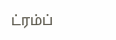ட்ரம்ப்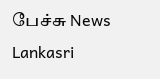பேச்சு News Lankasri